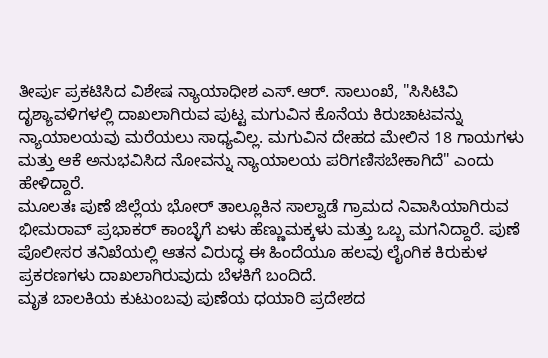ತೀರ್ಪು ಪ್ರಕಟಿಸಿದ ವಿಶೇಷ ನ್ಯಾಯಾಧೀಶ ಎಸ್.ಆರ್. ಸಾಲುಂಖೆ, "ಸಿಸಿಟಿವಿ ದೃಶ್ಯಾವಳಿಗಳಲ್ಲಿ ದಾಖಲಾಗಿರುವ ಪುಟ್ಟ ಮಗುವಿನ ಕೊನೆಯ ಕಿರುಚಾಟವನ್ನು ನ್ಯಾಯಾಲಯವು ಮರೆಯಲು ಸಾಧ್ಯವಿಲ್ಲ. ಮಗುವಿನ ದೇಹದ ಮೇಲಿನ 18 ಗಾಯಗಳು ಮತ್ತು ಆಕೆ ಅನುಭವಿಸಿದ ನೋವನ್ನು ನ್ಯಾಯಾಲಯ ಪರಿಗಣಿಸಬೇಕಾಗಿದೆ" ಎಂದು ಹೇಳಿದ್ದಾರೆ.
ಮೂಲತಃ ಪುಣೆ ಜಿಲ್ಲೆಯ ಭೋರ್ ತಾಲ್ಲೂಕಿನ ಸಾಲ್ವಾಡೆ ಗ್ರಾಮದ ನಿವಾಸಿಯಾಗಿರುವ ಭೀಮರಾವ್ ಪ್ರಭಾಕರ್ ಕಾಂಬ್ಳೆಗೆ ಏಳು ಹೆಣ್ಣುಮಕ್ಕಳು ಮತ್ತು ಒಬ್ಬ ಮಗನಿದ್ದಾರೆ. ಪುಣೆ ಪೊಲೀಸರ ತನಿಖೆಯಲ್ಲಿ ಆತನ ವಿರುದ್ಧ ಈ ಹಿಂದೆಯೂ ಹಲವು ಲೈಂಗಿಕ ಕಿರುಕುಳ ಪ್ರಕರಣಗಳು ದಾಖಲಾಗಿರುವುದು ಬೆಳಕಿಗೆ ಬಂದಿದೆ.
ಮೃತ ಬಾಲಕಿಯ ಕುಟುಂಬವು ಪುಣೆಯ ಧಯಾರಿ ಪ್ರದೇಶದ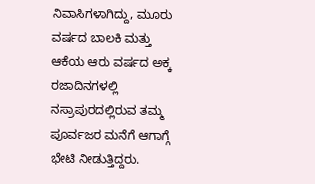ನಿವಾಸಿಗಳಾಗಿದ್ದು, ಮೂರು ವರ್ಷದ ಬಾಲಕಿ ಮತ್ತು ಆಕೆಯ ಆರು ವರ್ಷದ ಅಕ್ಕ ರಜಾದಿನಗಳಲ್ಲಿ ನಸ್ರಾಪುರದಲ್ಲಿರುವ ತಮ್ಮ ಪೂರ್ವಜರ ಮನೆಗೆ ಆಗಾಗ್ಗೆ ಭೇಟಿ ನೀಡುತ್ತಿದ್ದರು.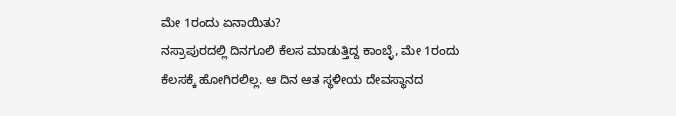ಮೇ 1ರಂದು ಏನಾಯಿತು?
ನಸ್ರಾಪುರದಲ್ಲಿ ದಿನಗೂಲಿ ಕೆಲಸ ಮಾಡುತ್ತಿದ್ದ ಕಾಂಬ್ಳೆ, ಮೇ 1ರಂದು ಕೆಲಸಕ್ಕೆ ಹೋಗಿರಲಿಲ್ಲ. ಆ ದಿನ ಆತ ಸ್ಥಳೀಯ ದೇವಸ್ಥಾನದ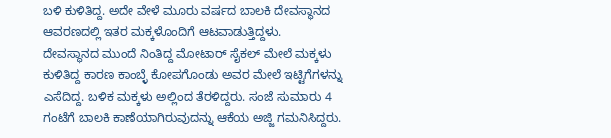ಬಳಿ ಕುಳಿತಿದ್ದ. ಅದೇ ವೇಳೆ ಮೂರು ವರ್ಷದ ಬಾಲಕಿ ದೇವಸ್ಥಾನದ ಆವರಣದಲ್ಲಿ ಇತರ ಮಕ್ಕಳೊಂದಿಗೆ ಆಟವಾಡುತ್ತಿದ್ದಳು.
ದೇವಸ್ಥಾನದ ಮುಂದೆ ನಿಂತಿದ್ದ ಮೋಟಾರ್ ಸೈಕಲ್ ಮೇಲೆ ಮಕ್ಕಳು ಕುಳಿತಿದ್ದ ಕಾರಣ ಕಾಂಬ್ಳೆ ಕೋಪಗೊಂಡು ಅವರ ಮೇಲೆ ಇಟ್ಟಿಗೆಗಳನ್ನು ಎಸೆದಿದ್ದ. ಬಳಿಕ ಮಕ್ಕಳು ಅಲ್ಲಿಂದ ತೆರಳಿದ್ದರು. ಸಂಜೆ ಸುಮಾರು 4 ಗಂಟೆಗೆ ಬಾಲಕಿ ಕಾಣೆಯಾಗಿರುವುದನ್ನು ಆಕೆಯ ಅಜ್ಜಿ ಗಮನಿಸಿದ್ದರು.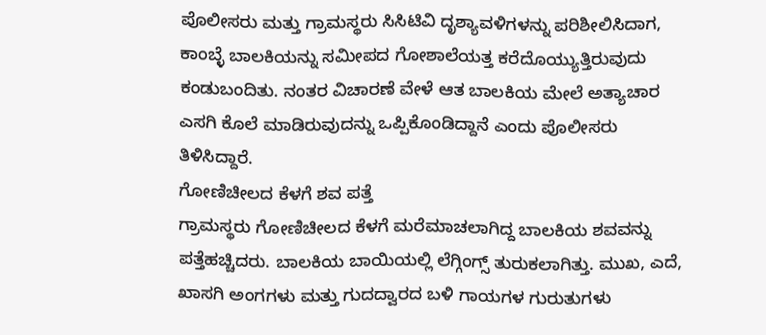ಪೊಲೀಸರು ಮತ್ತು ಗ್ರಾಮಸ್ಥರು ಸಿಸಿಟಿವಿ ದೃಶ್ಯಾವಳಿಗಳನ್ನು ಪರಿಶೀಲಿಸಿದಾಗ, ಕಾಂಬ್ಳೆ ಬಾಲಕಿಯನ್ನು ಸಮೀಪದ ಗೋಶಾಲೆಯತ್ತ ಕರೆದೊಯ್ಯುತ್ತಿರುವುದು ಕಂಡುಬಂದಿತು. ನಂತರ ವಿಚಾರಣೆ ವೇಳೆ ಆತ ಬಾಲಕಿಯ ಮೇಲೆ ಅತ್ಯಾಚಾರ ಎಸಗಿ ಕೊಲೆ ಮಾಡಿರುವುದನ್ನು ಒಪ್ಪಿಕೊಂಡಿದ್ದಾನೆ ಎಂದು ಪೊಲೀಸರು ತಿಳಿಸಿದ್ದಾರೆ.
ಗೋಣಿಚೀಲದ ಕೆಳಗೆ ಶವ ಪತ್ತೆ
ಗ್ರಾಮಸ್ಥರು ಗೋಣಿಚೀಲದ ಕೆಳಗೆ ಮರೆಮಾಚಲಾಗಿದ್ದ ಬಾಲಕಿಯ ಶವವನ್ನು ಪತ್ತೆಹಚ್ಚಿದರು. ಬಾಲಕಿಯ ಬಾಯಿಯಲ್ಲಿ ಲೆಗ್ಗಿಂಗ್ಸ್ ತುರುಕಲಾಗಿತ್ತು. ಮುಖ, ಎದೆ, ಖಾಸಗಿ ಅಂಗಗಳು ಮತ್ತು ಗುದದ್ವಾರದ ಬಳಿ ಗಾಯಗಳ ಗುರುತುಗಳು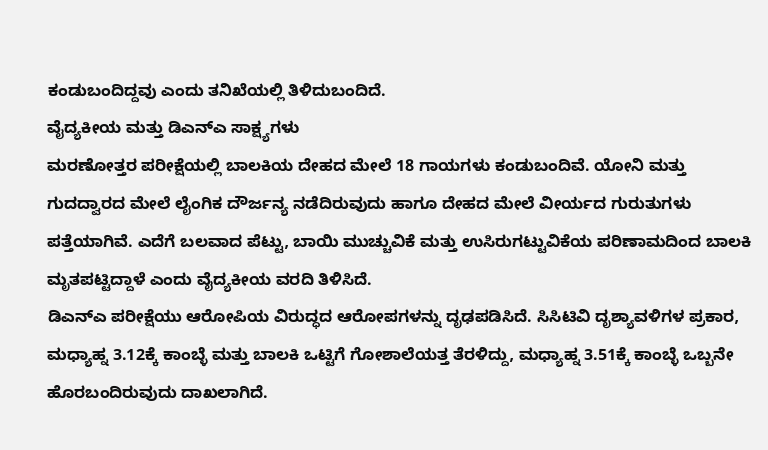ಕಂಡುಬಂದಿದ್ದವು ಎಂದು ತನಿಖೆಯಲ್ಲಿ ತಿಳಿದುಬಂದಿದೆ.
ವೈದ್ಯಕೀಯ ಮತ್ತು ಡಿಎನ್ಎ ಸಾಕ್ಷ್ಯಗಳು
ಮರಣೋತ್ತರ ಪರೀಕ್ಷೆಯಲ್ಲಿ ಬಾಲಕಿಯ ದೇಹದ ಮೇಲೆ 18 ಗಾಯಗಳು ಕಂಡುಬಂದಿವೆ. ಯೋನಿ ಮತ್ತು ಗುದದ್ವಾರದ ಮೇಲೆ ಲೈಂಗಿಕ ದೌರ್ಜನ್ಯ ನಡೆದಿರುವುದು ಹಾಗೂ ದೇಹದ ಮೇಲೆ ವೀರ್ಯದ ಗುರುತುಗಳು ಪತ್ತೆಯಾಗಿವೆ. ಎದೆಗೆ ಬಲವಾದ ಪೆಟ್ಟು, ಬಾಯಿ ಮುಚ್ಚುವಿಕೆ ಮತ್ತು ಉಸಿರುಗಟ್ಟುವಿಕೆಯ ಪರಿಣಾಮದಿಂದ ಬಾಲಕಿ ಮೃತಪಟ್ಟಿದ್ದಾಳೆ ಎಂದು ವೈದ್ಯಕೀಯ ವರದಿ ತಿಳಿಸಿದೆ.
ಡಿಎನ್ಎ ಪರೀಕ್ಷೆಯು ಆರೋಪಿಯ ವಿರುದ್ಧದ ಆರೋಪಗಳನ್ನು ದೃಢಪಡಿಸಿದೆ. ಸಿಸಿಟಿವಿ ದೃಶ್ಯಾವಳಿಗಳ ಪ್ರಕಾರ, ಮಧ್ಯಾಹ್ನ 3.12ಕ್ಕೆ ಕಾಂಬ್ಳೆ ಮತ್ತು ಬಾಲಕಿ ಒಟ್ಟಿಗೆ ಗೋಶಾಲೆಯತ್ತ ತೆರಳಿದ್ದು, ಮಧ್ಯಾಹ್ನ 3.51ಕ್ಕೆ ಕಾಂಬ್ಳೆ ಒಬ್ಬನೇ ಹೊರಬಂದಿರುವುದು ದಾಖಲಾಗಿದೆ.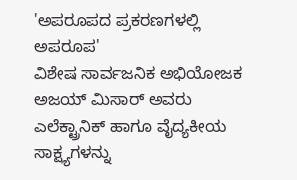'ಅಪರೂಪದ ಪ್ರಕರಣಗಳಲ್ಲಿ ಅಪರೂಪ'
ವಿಶೇಷ ಸಾರ್ವಜನಿಕ ಅಭಿಯೋಜಕ ಅಜಯ್ ಮಿಸಾರ್ ಅವರು ಎಲೆಕ್ಟ್ರಾನಿಕ್ ಹಾಗೂ ವೈದ್ಯಕೀಯ ಸಾಕ್ಷ್ಯಗಳನ್ನು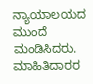ನ್ಯಾಯಾಲಯದ ಮುಂದೆ ಮಂಡಿಸಿದರು. ಮಾಹಿತಿದಾರರ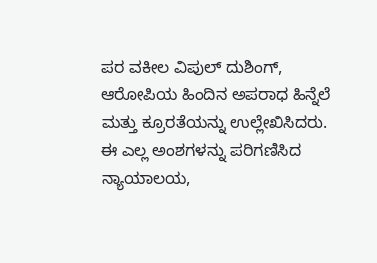ಪರ ವಕೀಲ ವಿಪುಲ್ ದುಶಿಂಗ್, ಆರೋಪಿಯ ಹಿಂದಿನ ಅಪರಾಧ ಹಿನ್ನೆಲೆ ಮತ್ತು ಕ್ರೂರತೆಯನ್ನು ಉಲ್ಲೇಖಿಸಿದರು.
ಈ ಎಲ್ಲ ಅಂಶಗಳನ್ನು ಪರಿಗಣಿಸಿದ ನ್ಯಾಯಾಲಯ,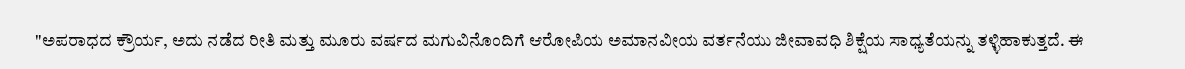"ಅಪರಾಧದ ಕ್ರೌರ್ಯ, ಅದು ನಡೆದ ರೀತಿ ಮತ್ತು ಮೂರು ವರ್ಷದ ಮಗುವಿನೊಂದಿಗೆ ಆರೋಪಿಯ ಅಮಾನವೀಯ ವರ್ತನೆಯು ಜೀವಾವಧಿ ಶಿಕ್ಷೆಯ ಸಾಧ್ಯತೆಯನ್ನು ತಳ್ಳಿಹಾಕುತ್ತದೆ. ಈ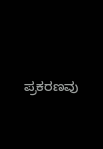ಪ್ರಕರಣವು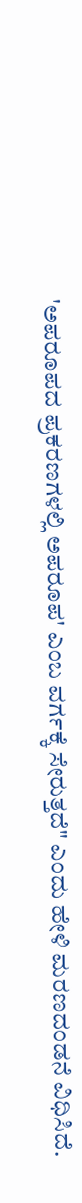'ಅಪರೂಪದ ಪ್ರಕರಣಗಳಲ್ಲಿ ಅಪರೂಪ' ಎಂಬ ವರ್ಗಕ್ಕೆ ಸೇರುತ್ತದೆ" ಎಂದು ಹೇಳಿ ಮರಣದಂಡನೆ ವಿಧಿಸಿದೆ.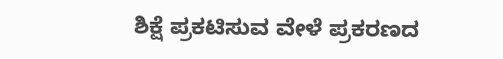ಶಿಕ್ಷೆ ಪ್ರಕಟಿಸುವ ವೇಳೆ ಪ್ರಕರಣದ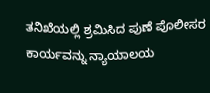ತನಿಖೆಯಲ್ಲಿ ಶ್ರಮಿಸಿದ ಪುಣೆ ಪೊಲೀಸರ ಕಾರ್ಯವನ್ನು ನ್ಯಾಯಾಲಯ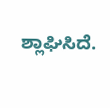ಶ್ಲಾಘಿಸಿದೆ.